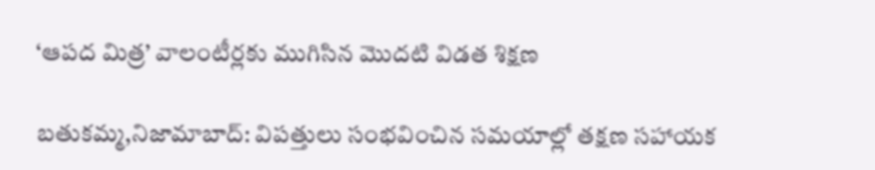‘ఆపద మిత్ర’ వాలంటీర్లకు ముగిసిన మొదటి విడత శిక్షణ

బతుకమ్మ,నిజామాబాద్: విపత్తులు సంభవించిన సమయాల్లో తక్షణ సహాయక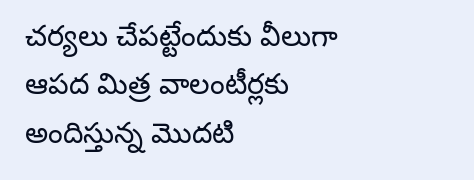చర్యలు చేపట్టేందుకు వీలుగా ఆపద మిత్ర వాలంటీర్లకు అందిస్తున్న మొదటి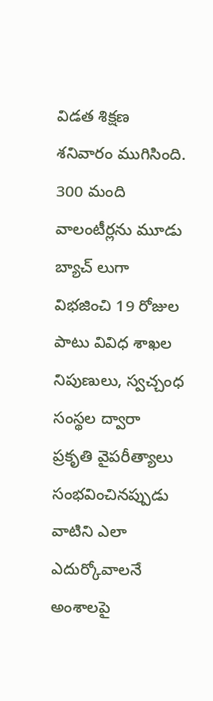విడత శిక్షణ శనివారం ముగిసింది. 300 మంది వాలంటీర్లను మూడు బ్యాచ్ లుగా విభజించి 19 రోజుల పాటు వివిధ శాఖల నిపుణులు, స్వచ్చంధ సంస్థల ద్వారా  ప్రకృతి వైపరీత్యాలు సంభవించినప్పుడు వాటిని ఎలా ఎదుర్కోవాలనే అంశాలపై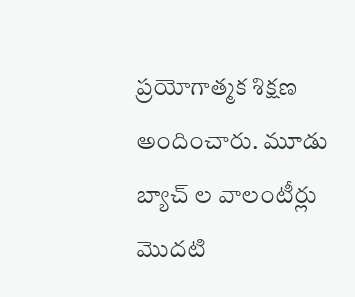ప్రయోగాత్మక శిక్షణ అందించారు. మూడు బ్యాచ్ ల వాలంటీర్లు మొదటి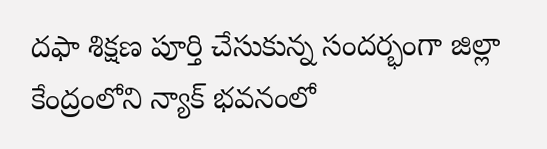దఫా శిక్షణ పూర్తి చేసుకున్న సందర్భంగా జిల్లా కేంద్రంలోని న్యాక్ భవనంలో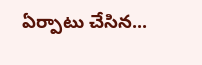ఏర్పాటు చేసిన...